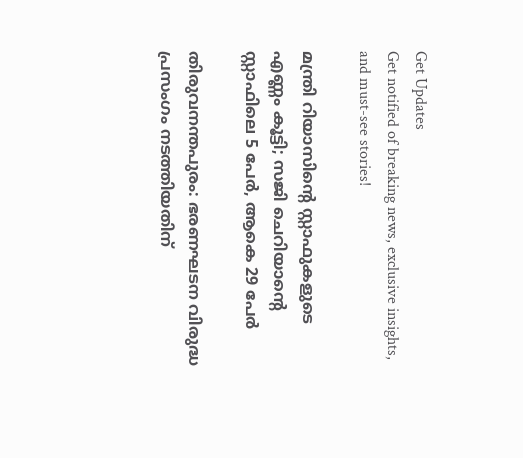Get Updates
Get notified of breaking news, exclusive insights, and must-see stories!

മന്ത്രി റിയാസിന്റെ സ്റ്റാഫുകളുടെ എണ്ണം കൂട്ടി; സജി ചെറിയാന്റെ സ്റ്റാഫിലെ 5 പേര്‍, ആകെ 29 പേര്‍

തിരുവനന്തപുരം: ഭരണഘടന വിരുദ്ധ പ്രസംഗം നടത്തിയതിന്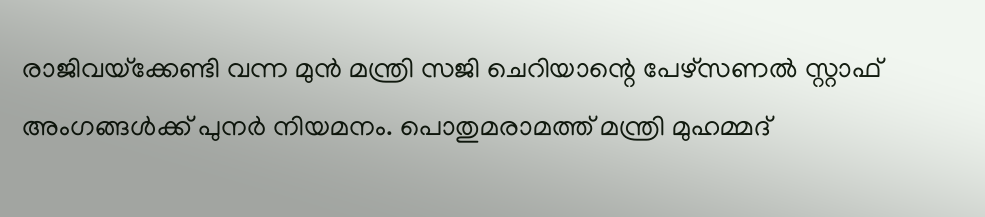രാജിവയ്‌ക്കേണ്ടി വന്ന മുന്‍ മന്ത്രി സജി ചെറിയാന്റെ പേഴ്‌സണല്‍ സ്റ്റാഫ് അംഗങ്ങള്‍ക്ക് പുനര്‍ നിയമനം. പൊതുമരാമത്ത് മന്ത്രി മുഹമ്മദ്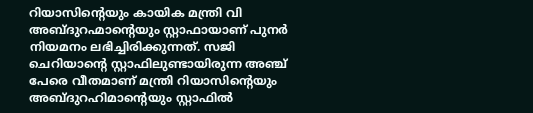റിയാസിന്റെയും കായിക മന്ത്രി വി അബ്ദുറഹ്മാന്റെയും സ്റ്റാഫായാണ് പുനര്‍ നിയമനം ലഭിച്ചിരിക്കുന്നത്. സജി ചെറിയാന്റെ സ്റ്റാഫിലുണ്ടായിരുന്ന അഞ്ച് പേരെ വീതമാണ് മന്ത്രി റിയാസിന്റെയും അബ്ദുറഹിമാന്റെയും സ്റ്റാഫില്‍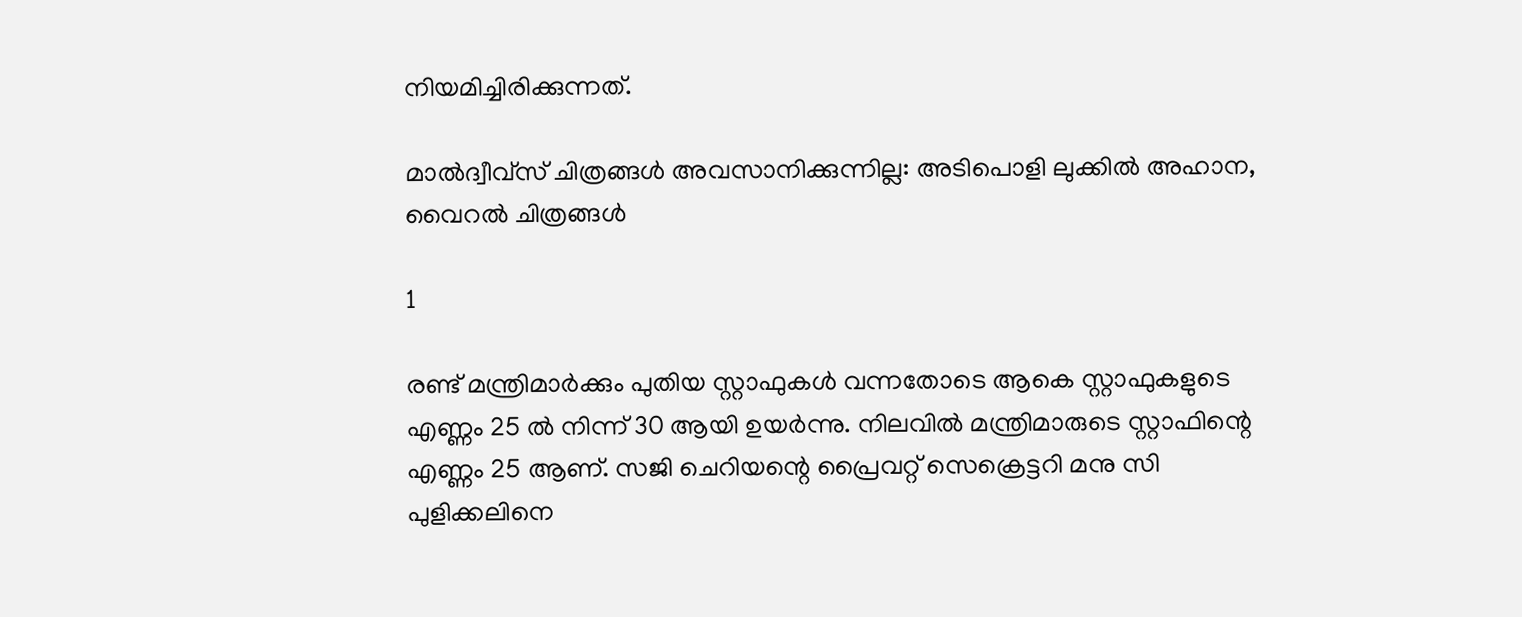നിയമിച്ചിരിക്കുന്നത്.

മാൽദ്വീവ്സ് ചിത്രങ്ങൾ അവസാനിക്കുന്നില്ല: അടിപൊളി ലുക്കിൽ അഹാന, വൈറൽ ചിത്രങ്ങൾ

1

രണ്ട് മന്ത്രിമാര്‍ക്കും പുതിയ സ്റ്റാഫുകള്‍ വന്നതോടെ ആകെ സ്റ്റാഫുകളുടെ എണ്ണം 25 ല്‍ നിന്ന് 30 ആയി ഉയര്‍ന്നു. നിലവില്‍ മന്ത്രിമാരുടെ സ്റ്റാഫിന്റെ എണ്ണം 25 ആണ്. സജി ചെറിയന്റെ പ്രൈവറ്റ് സെക്രെട്ടറി മനു സി പുളിക്കലിനെ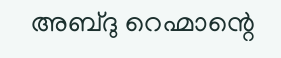അബ്ദു റെഹ്മാന്റെ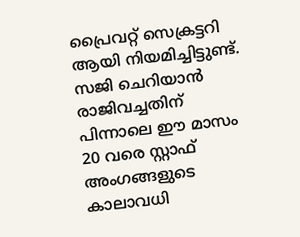പ്രൈവറ്റ് സെക്രട്ടറി ആയി നിയമിച്ചിട്ടുണ്ട്. സജി ചെറിയാന്‍ രാജിവച്ചതിന് പിന്നാലെ ഈ മാസം 20 വരെ സ്റ്റാഫ് അംഗങ്ങളുടെ കാലാവധി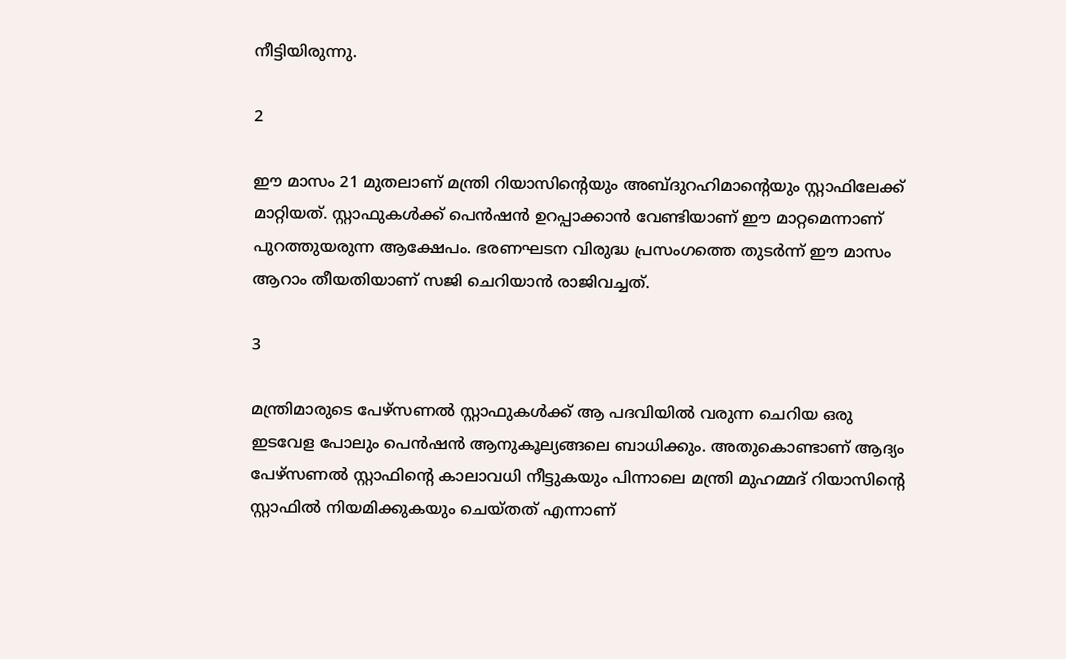നീട്ടിയിരുന്നു.

2

ഈ മാസം 21 മുതലാണ് മന്ത്രി റിയാസിന്റെയും അബ്ദുറഹിമാന്റെയും സ്റ്റാഫിലേക്ക് മാറ്റിയത്. സ്റ്റാഫുകള്‍ക്ക് പെന്‍ഷന്‍ ഉറപ്പാക്കാന്‍ വേണ്ടിയാണ് ഈ മാറ്റമെന്നാണ് പുറത്തുയരുന്ന ആക്ഷേപം. ഭരണഘടന വിരുദ്ധ പ്രസംഗത്തെ തുടര്‍ന്ന് ഈ മാസം ആറാം തീയതിയാണ് സജി ചെറിയാന്‍ രാജിവച്ചത്.

3

മന്ത്രിമാരുടെ പേഴ്‌സണല്‍ സ്റ്റാഫുകള്‍ക്ക് ആ പദവിയില്‍ വരുന്ന ചെറിയ ഒരു ഇടവേള പോലും പെന്‍ഷന്‍ ആനുകൂല്യങ്ങലെ ബാധിക്കും. അതുകൊണ്ടാണ് ആദ്യം പേഴ്‌സണല്‍ സ്റ്റാഫിന്റെ കാലാവധി നീട്ടുകയും പിന്നാലെ മന്ത്രി മുഹമ്മദ് റിയാസിന്റെ സ്റ്റാഫില്‍ നിയമിക്കുകയും ചെയ്തത് എന്നാണ്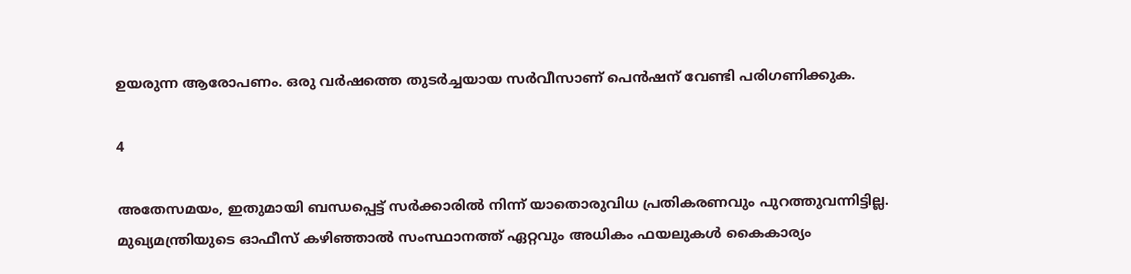ഉയരുന്ന ആരോപണം. ഒരു വര്‍ഷത്തെ തുടര്‍ച്ചയായ സര്‍വീസാണ് പെന്‍ഷന് വേണ്ടി പരിഗണിക്കുക.

4

അതേസമയം, ഇതുമായി ബന്ധപ്പെട്ട് സര്‍ക്കാരില്‍ നിന്ന് യാതൊരുവിധ പ്രതികരണവും പുറത്തുവന്നിട്ടില്ല. മുഖ്യമന്ത്രിയുടെ ഓഫീസ് കഴിഞ്ഞാല്‍ സംസ്ഥാനത്ത് ഏറ്റവും അധികം ഫയലുകള്‍ കൈകാര്യം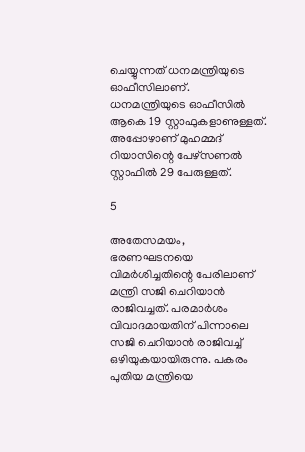ചെയ്യുന്നത് ധനമന്ത്രിയുടെ ഓഫീസിലാണ്. ധനമന്ത്രിയുടെ ഓഫീസില്‍ ആകെ 19 സ്റ്റാഫുകളാണുള്ളത്. അപ്പോഴാണ് മുഹമ്മദ് റിയാസിന്റെ പേഴ്‌സണല്‍ സ്റ്റാഫില്‍ 29 പേരുള്ളത്.

5

അതേസമയം, ഭരണഘടനയെ വിമര്‍ശിച്ചതിന്റെ പേരിലാണ് മന്ത്രി സജി ചെറിയാന്‍ രാജിവച്ചത്. പരമാര്‍ശം വിവാദമായതിന് പിന്നാലെ സജി ചെറിയാന്‍ രാജിവച്ച് ഒഴിയുകയായിരുന്നു. പകരം പുതിയ മന്ത്രിയെ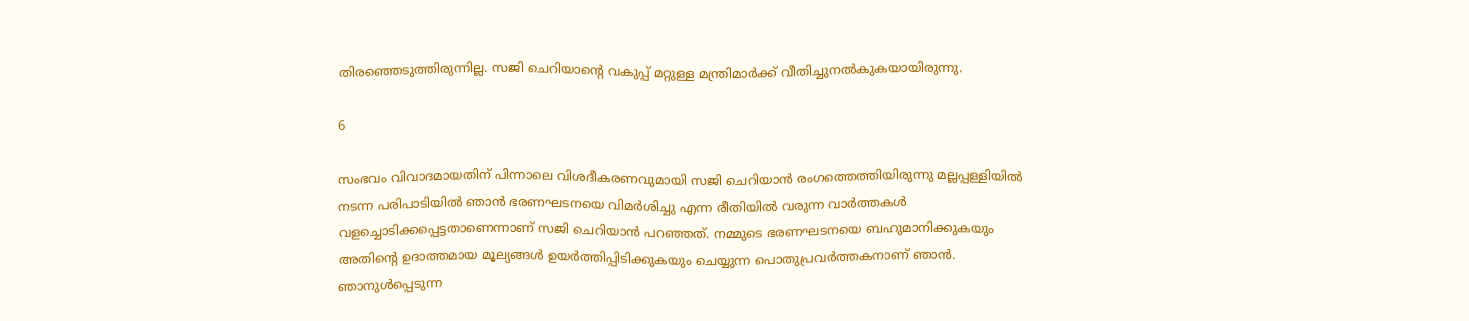തിരഞ്ഞെടുത്തിരുന്നില്ല. സജി ചെറിയാന്റെ വകുപ്പ് മറ്റുള്ള മന്ത്രിമാര്‍ക്ക് വീതിച്ചുനല്‍കുകയായിരുന്നു.

6

സംഭവം വിവാദമായതിന് പിന്നാലെ വിശദീകരണവുമായി സജി ചെറിയാന്‍ രംഗത്തെത്തിയിരുന്നു മല്ലപ്പള്ളിയില്‍ നടന്ന പരിപാടിയില്‍ ഞാന്‍ ഭരണഘടനയെ വിമര്‍ശിച്ചു എന്ന രീതിയില്‍ വരുന്ന വാര്‍ത്തകള്‍ വളച്ചൊടിക്കപ്പെട്ടതാണെന്നാണ് സജി ചെറിയാന്‍ പറഞ്ഞത്. നമ്മുടെ ഭരണഘടനയെ ബഹുമാനിക്കുകയും അതിന്റെ ഉദാത്തമായ മൂല്യങ്ങള്‍ ഉയര്‍ത്തിപ്പിടിക്കുകയും ചെയ്യുന്ന പൊതുപ്രവര്‍ത്തകനാണ് ഞാന്‍. ഞാനുള്‍പ്പെടുന്ന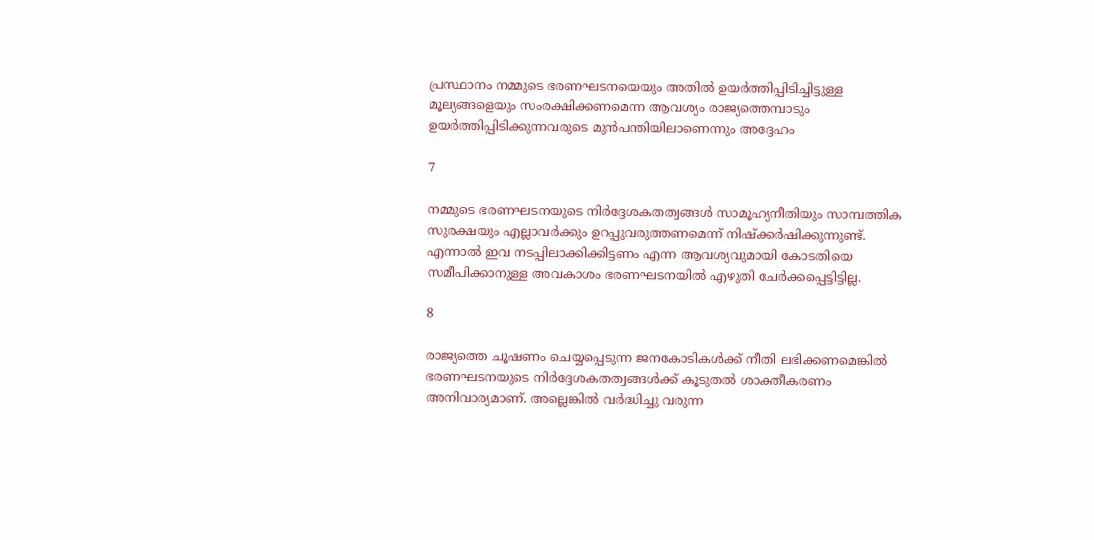പ്രസ്ഥാനം നമ്മുടെ ഭരണഘടനയെയും അതില്‍ ഉയര്‍ത്തിപ്പിടിച്ചിട്ടുള്ള മൂല്യങ്ങളെയും സംരക്ഷിക്കണമെന്ന ആവശ്യം രാജ്യത്തെമ്പാടും ഉയര്‍ത്തിപ്പിടിക്കുന്നവരുടെ മുന്‍പന്തിയിലാണെന്നും അദ്ദേഹം

7

നമ്മുടെ ഭരണഘടനയുടെ നിര്‍ദ്ദേശകതത്വങ്ങള്‍ സാമൂഹ്യനീതിയും സാമ്പത്തിക സുരക്ഷയും എല്ലാവര്‍ക്കും ഉറപ്പുവരുത്തണമെന്ന് നിഷ്‌ക്കര്‍ഷിക്കുന്നുണ്ട്. എന്നാല്‍ ഇവ നടപ്പിലാക്കിക്കിട്ടണം എന്ന ആവശ്യവുമായി കോടതിയെ സമീപിക്കാനുള്ള അവകാശം ഭരണഘടനയില്‍ എഴുതി ചേര്‍ക്കപ്പെട്ടിട്ടില്ല.

8

രാജ്യത്തെ ചൂഷണം ചെയ്യപ്പെടുന്ന ജനകോടികള്‍ക്ക് നീതി ലഭിക്കണമെങ്കില്‍ ഭരണഘടനയുടെ നിര്‍ദ്ദേശകതത്വങ്ങള്‍ക്ക് കൂടുതല്‍ ശാക്തീകരണം അനിവാര്യമാണ്. അല്ലെങ്കില്‍ വര്‍ദ്ധിച്ചു വരുന്ന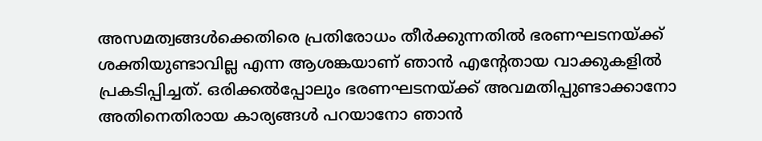അസമത്വങ്ങള്‍ക്കെതിരെ പ്രതിരോധം തീര്‍ക്കുന്നതില്‍ ഭരണഘടനയ്ക്ക് ശക്തിയുണ്ടാവില്ല എന്ന ആശങ്കയാണ് ഞാന്‍ എന്റേതായ വാക്കുകളില്‍ പ്രകടിപ്പിച്ചത്. ഒരിക്കല്‍പ്പോലും ഭരണഘടനയ്ക്ക് അവമതിപ്പുണ്ടാക്കാനോ അതിനെതിരായ കാര്യങ്ങള്‍ പറയാനോ ഞാന്‍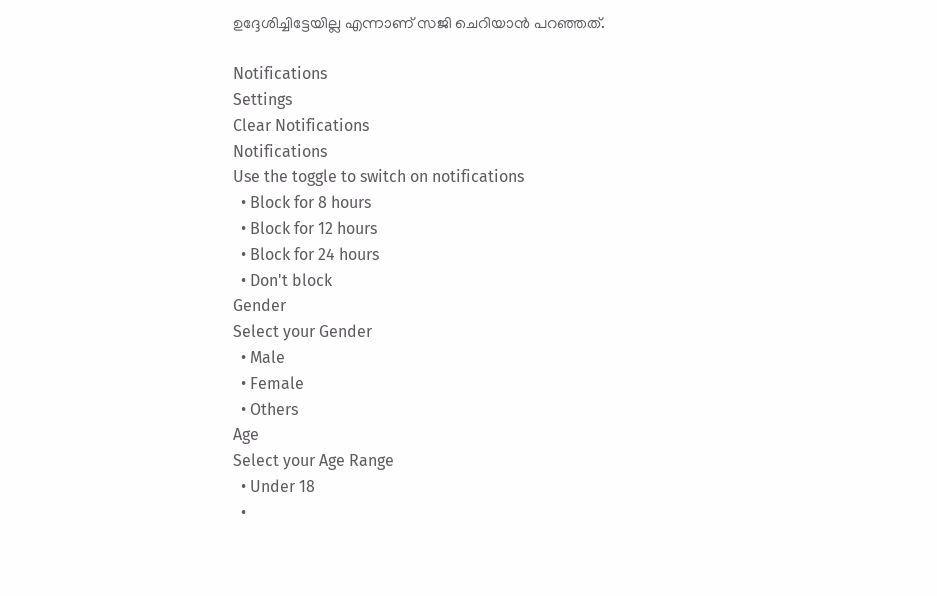ഉദ്ദേശിച്ചിട്ടേയില്ല എന്നാണ് സജി ചെറിയാന്‍ പറഞ്ഞത്.

Notifications
Settings
Clear Notifications
Notifications
Use the toggle to switch on notifications
  • Block for 8 hours
  • Block for 12 hours
  • Block for 24 hours
  • Don't block
Gender
Select your Gender
  • Male
  • Female
  • Others
Age
Select your Age Range
  • Under 18
  •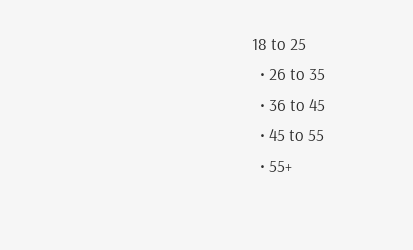18 to 25
  • 26 to 35
  • 36 to 45
  • 45 to 55
  • 55+